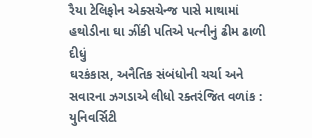રૈયા ટેલિફોન એક્સચેન્જ પાસે માથામાં હથોડીના ઘા ઝીંકી પતિએ પત્નીનું ઢીમ ઢાળી દીધું
ઘરકંકાસ, અનૈતિક સંબંધોની ચર્ચા અને સવારના ઝગડાએ લીધો રક્તરંજિત વળાંક : યુનિવર્સિટી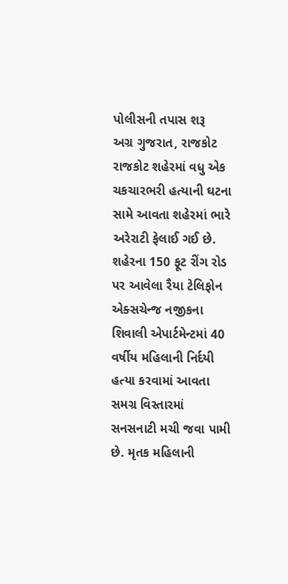પોલીસની તપાસ શરૂ
અગ્ર ગુજરાત, રાજકોટ
રાજકોટ શહેરમાં વધુ એક ચકચારભરી હત્યાની ઘટના સામે આવતા શહેરમાં ભારે અરેરાટી ફેલાઈ ગઈ છે. શહેરના 150 ફૂટ રીંગ રોડ પર આવેલા રૈયા ટેલિફોન એક્સચેન્જ નજીકના શિવાલી એપાર્ટમેન્ટમાં 40 વર્ષીય મહિલાની નિર્દયી હત્યા કરવામાં આવતા સમગ્ર વિસ્તારમાં સનસનાટી મચી જવા પામી છે. મૃતક મહિલાની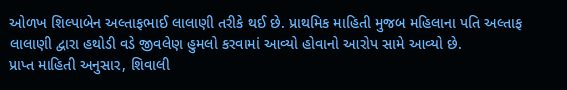ઓળખ શિલ્પાબેન અલ્તાફભાઈ લાલાણી તરીકે થઈ છે. પ્રાથમિક માહિતી મુજબ મહિલાના પતિ અલ્તાફ લાલાણી દ્વારા હથોડી વડે જીવલેણ હુમલો કરવામાં આવ્યો હોવાનો આરોપ સામે આવ્યો છે.
પ્રાપ્ત માહિતી અનુસાર, શિવાલી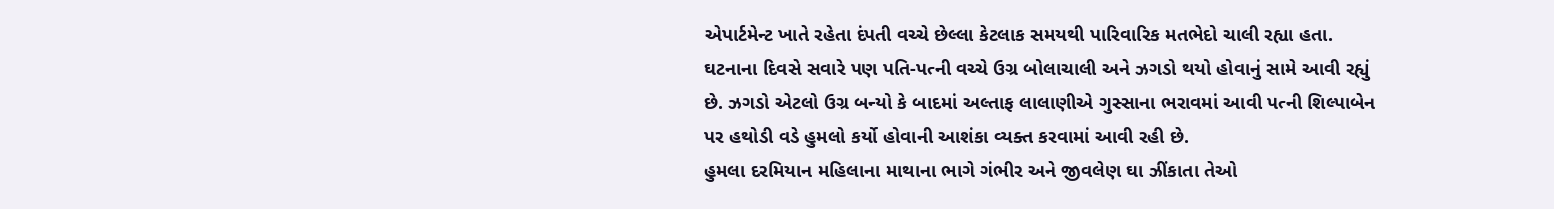એપાર્ટમેન્ટ ખાતે રહેતા દંપતી વચ્ચે છેલ્લા કેટલાક સમયથી પારિવારિક મતભેદો ચાલી રહ્યા હતા. ઘટનાના દિવસે સવારે પણ પતિ-પત્ની વચ્ચે ઉગ્ર બોલાચાલી અને ઝગડો થયો હોવાનું સામે આવી રહ્યું છે. ઝગડો એટલો ઉગ્ર બન્યો કે બાદમાં અલ્તાફ લાલાણીએ ગુસ્સાના ભરાવમાં આવી પત્ની શિલ્પાબેન પર હથોડી વડે હુમલો કર્યો હોવાની આશંકા વ્યક્ત કરવામાં આવી રહી છે.
હુમલા દરમિયાન મહિલાના માથાના ભાગે ગંભીર અને જીવલેણ ઘા ઝીંકાતા તેઓ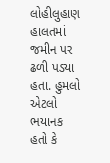લોહીલુહાણ હાલતમાં જમીન પર ઢળી પડ્યા હતા. હુમલો એટલો ભયાનક હતો કે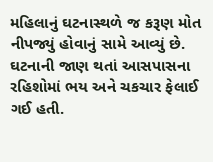મહિલાનું ઘટનાસ્થળે જ કરૂણ મોત નીપજ્યું હોવાનું સામે આવ્યું છે. ઘટનાની જાણ થતાં આસપાસના રહિશોમાં ભય અને ચકચાર ફેલાઈ ગઈ હતી.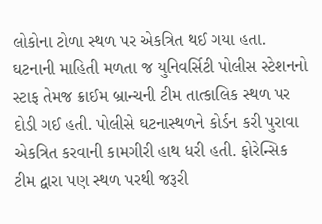લોકોના ટોળા સ્થળ પર એકત્રિત થઈ ગયા હતા.
ઘટનાની માહિતી મળતા જ યુનિવર્સિટી પોલીસ સ્ટેશનનો સ્ટાફ તેમજ ક્રાઈમ બ્રાન્ચની ટીમ તાત્કાલિક સ્થળ પર દોડી ગઈ હતી. પોલીસે ઘટનાસ્થળને કોર્ડન કરી પુરાવા એકત્રિત કરવાની કામગીરી હાથ ધરી હતી. ફોરેન્સિક ટીમ દ્વારા પણ સ્થળ પરથી જરૂરી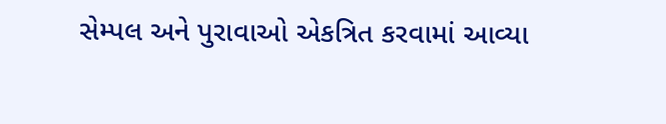સેમ્પલ અને પુરાવાઓ એકત્રિત કરવામાં આવ્યા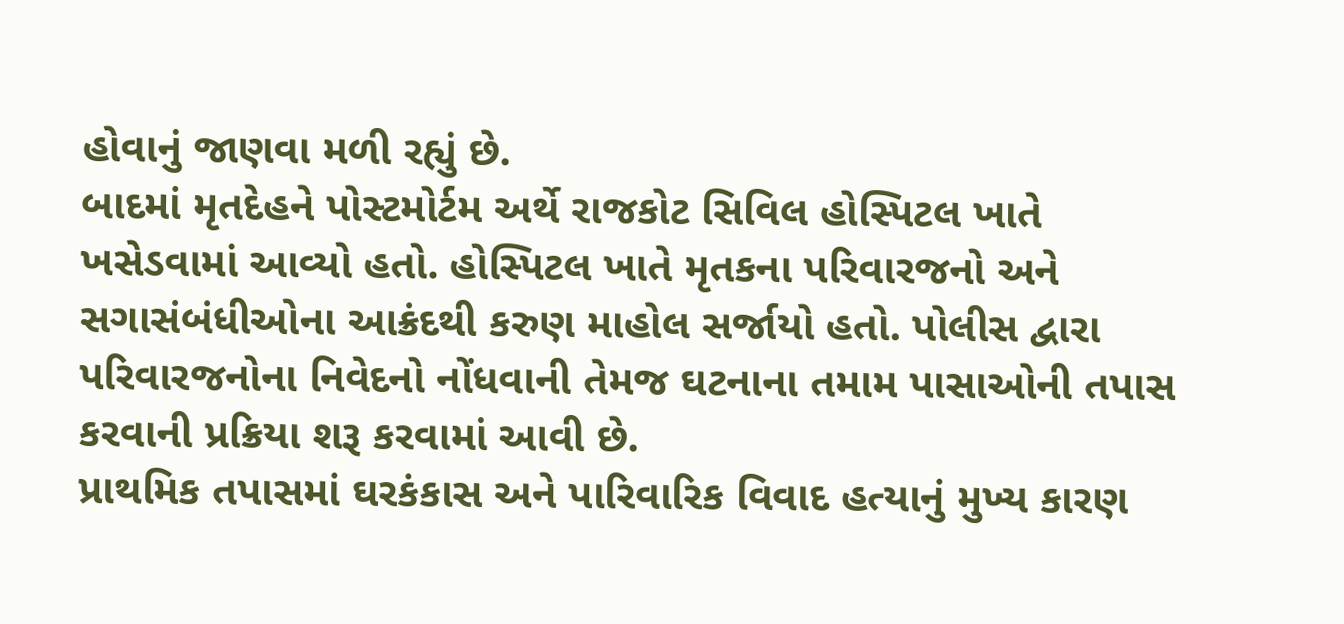હોવાનું જાણવા મળી રહ્યું છે.
બાદમાં મૃતદેહને પોસ્ટમોર્ટમ અર્થે રાજકોટ સિવિલ હોસ્પિટલ ખાતે ખસેડવામાં આવ્યો હતો. હોસ્પિટલ ખાતે મૃતકના પરિવારજનો અને સગાસંબંધીઓના આક્રંદથી કરુણ માહોલ સર્જાયો હતો. પોલીસ દ્વારા પરિવારજનોના નિવેદનો નોંધવાની તેમજ ઘટનાના તમામ પાસાઓની તપાસ કરવાની પ્રક્રિયા શરૂ કરવામાં આવી છે.
પ્રાથમિક તપાસમાં ઘરકંકાસ અને પારિવારિક વિવાદ હત્યાનું મુખ્ય કારણ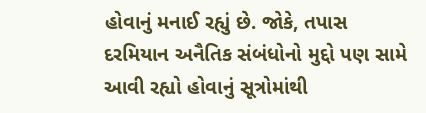હોવાનું મનાઈ રહ્યું છે. જોકે, તપાસ દરમિયાન અનૈતિક સંબંધોનો મુદ્દો પણ સામે આવી રહ્યો હોવાનું સૂત્રોમાંથી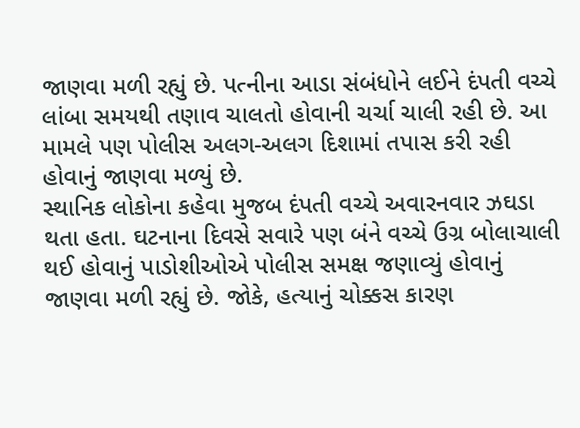જાણવા મળી રહ્યું છે. પત્નીના આડા સંબંધોને લઈને દંપતી વચ્ચે લાંબા સમયથી તણાવ ચાલતો હોવાની ચર્ચા ચાલી રહી છે. આ મામલે પણ પોલીસ અલગ-અલગ દિશામાં તપાસ કરી રહી હોવાનું જાણવા મળ્યું છે.
સ્થાનિક લોકોના કહેવા મુજબ દંપતી વચ્ચે અવારનવાર ઝઘડા થતા હતા. ઘટનાના દિવસે સવારે પણ બંને વચ્ચે ઉગ્ર બોલાચાલી થઈ હોવાનું પાડોશીઓએ પોલીસ સમક્ષ જણાવ્યું હોવાનું જાણવા મળી રહ્યું છે. જોકે, હત્યાનું ચોક્કસ કારણ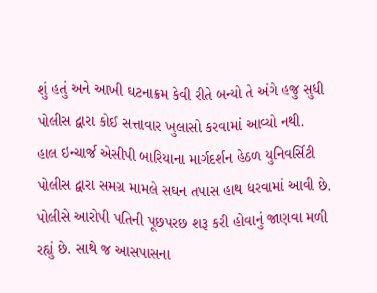શું હતું અને આખી ઘટનાક્રમ કેવી રીતે બન્યો તે અંગે હજુ સુધી પોલીસ દ્વારા કોઈ સત્તાવાર ખુલાસો કરવામાં આવ્યો નથી.
હાલ ઇન્ચાર્જ એસીપી બારિયાના માર્ગદર્શન હેઠળ યુનિવર્સિટી પોલીસ દ્વારા સમગ્ર મામલે સઘન તપાસ હાથ ધરવામાં આવી છે. પોલીસે આરોપી પતિની પૂછપરછ શરૂ કરી હોવાનું જાણવા મળી રહ્યું છે. સાથે જ આસપાસના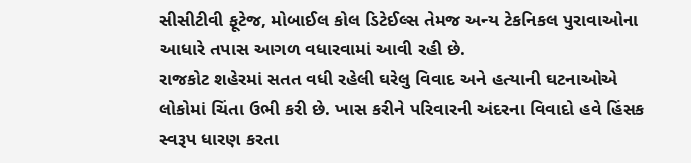સીસીટીવી ફૂટેજ, મોબાઈલ કોલ ડિટેઈલ્સ તેમજ અન્ય ટેકનિકલ પુરાવાઓના આધારે તપાસ આગળ વધારવામાં આવી રહી છે.
રાજકોટ શહેરમાં સતત વધી રહેલી ઘરેલુ વિવાદ અને હત્યાની ઘટનાઓએ લોકોમાં ચિંતા ઉભી કરી છે. ખાસ કરીને પરિવારની અંદરના વિવાદો હવે હિંસક સ્વરૂપ ધારણ કરતા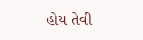હોય તેવી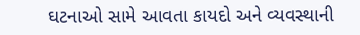ઘટનાઓ સામે આવતા કાયદો અને વ્યવસ્થાની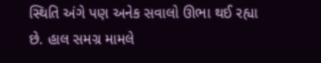સ્થિતિ અંગે પણ અનેક સવાલો ઊભા થઈ રહ્યા છે. હાલ સમગ્ર મામલે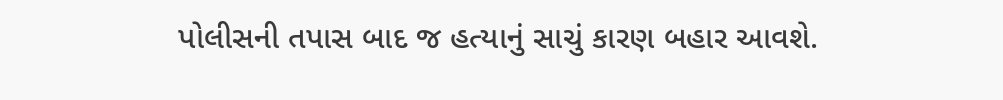પોલીસની તપાસ બાદ જ હત્યાનું સાચું કારણ બહાર આવશે.